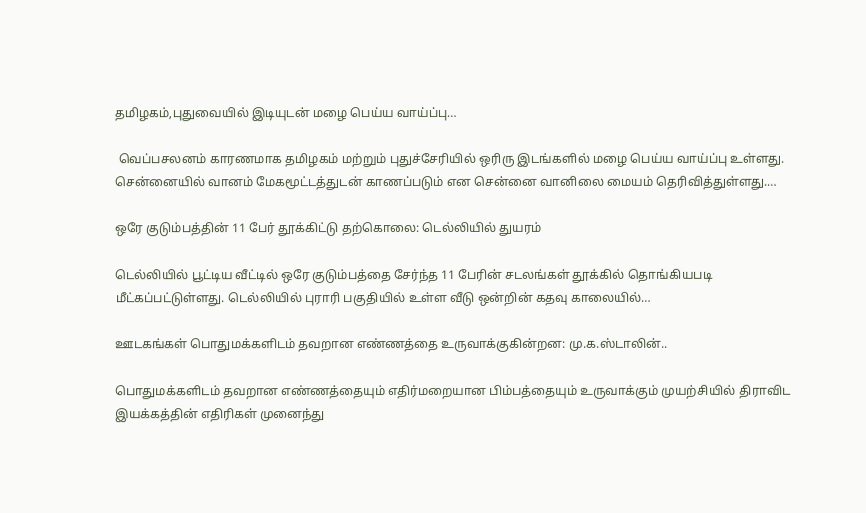தமிழகம்,புதுவையில் இடியுடன் மழை பெய்ய வாய்ப்பு…

 வெப்பசலனம் காரணமாக தமிழகம் மற்றும் புதுச்சேரியில் ஒரிரு இடங்களில் மழை பெய்ய வாய்ப்பு உள்ளது. சென்னையில் வானம் மேகமூட்டத்துடன் காணப்படும் என சென்னை வானிலை மையம் தெரிவித்துள்ளது.…

ஒரே குடும்பத்தின் 11 பேர் தூக்கிட்டு தற்கொலை: டெல்லியில் துயரம்

டெல்லியில் பூட்டிய வீட்டில் ஒரே குடும்பத்தை சேர்ந்த 11 பேரின் சடலங்கள் தூக்கில் தொங்கியபடி மீட்கப்பட்டுள்ளது. டெல்லியில் புராரி பகுதியில் உள்ள வீடு ஒன்றின் கதவு காலையில்…

ஊடகங்கள் பொதுமக்களிடம் தவறான எண்ணத்தை உருவாக்குகின்றன: மு.க.ஸ்டாலின்..

பொதுமக்களிடம் தவறான எண்ணத்தையும் எதிர்மறையான பிம்பத்தையும் உருவாக்கும் முயற்சியில் திராவிட இயக்கத்தின் எதிரிகள் முனைந்து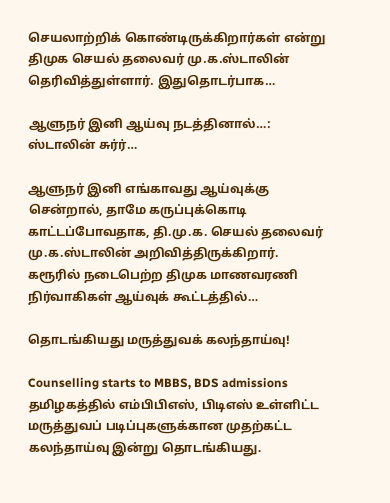செயலாற்றிக் கொண்டிருக்கிறார்கள் என்று திமுக செயல் தலைவர் மு.க.ஸ்டாலின் தெரிவித்துள்ளார். இதுதொடர்பாக…

ஆளுநர் இனி ஆய்வு நடத்தினால்…: ஸ்டாலின் சுர்ர்…

ஆளுநர் இனி எங்காவது ஆய்வுக்கு சென்றால், தாமே கருப்புக்கொடி காட்டப்போவதாக, தி.மு.க. செயல் தலைவர் மு.க.ஸ்டாலின் அறிவித்திருக்கிறார். கரூரில் நடைபெற்ற திமுக மாணவரணி நிர்வாகிகள் ஆய்வுக் கூட்டத்தில்…

தொடங்கியது மருத்துவக் கலந்தாய்வு!

Counselling starts to MBBS, BDS admissions   தமிழகத்தில் எம்பிபிஎஸ், பிடிஎஸ் உள்ளிட்ட மருத்துவப் படிப்புகளுக்கான முதற்கட்ட கலந்தாய்வு இன்று தொடங்கியது.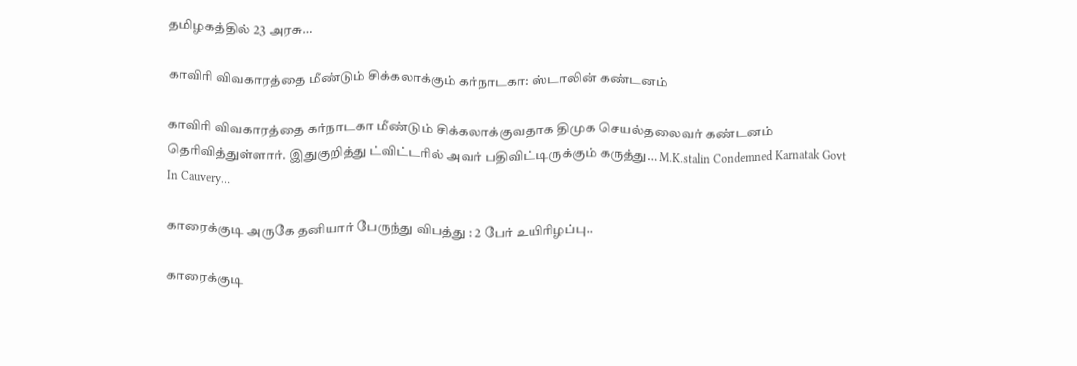தமிழகத்தில் 23 அரசு…

காவிரி விவகாரத்தை மீண்டும் சிக்கலாக்கும் கர்நாடகா: ஸ்டாலின் கண்டனம்

காவிரி விவகாரத்தை கர்நாடகா மீண்டும் சிக்கலாக்குவதாக திமுக செயல்தலைவர் கண்டனம் தெரிவித்துள்ளார். இதுகுறித்து ட்விட்டரில் அவர் பதிவிட்டிருக்கும் கருத்து… M.K.stalin Condemned Karnatak Govt In Cauvery…

காரைக்குடி அருகே தனியார் பேருந்து விபத்து : 2 பேர் உயிரிழப்பு..

காரைக்குடி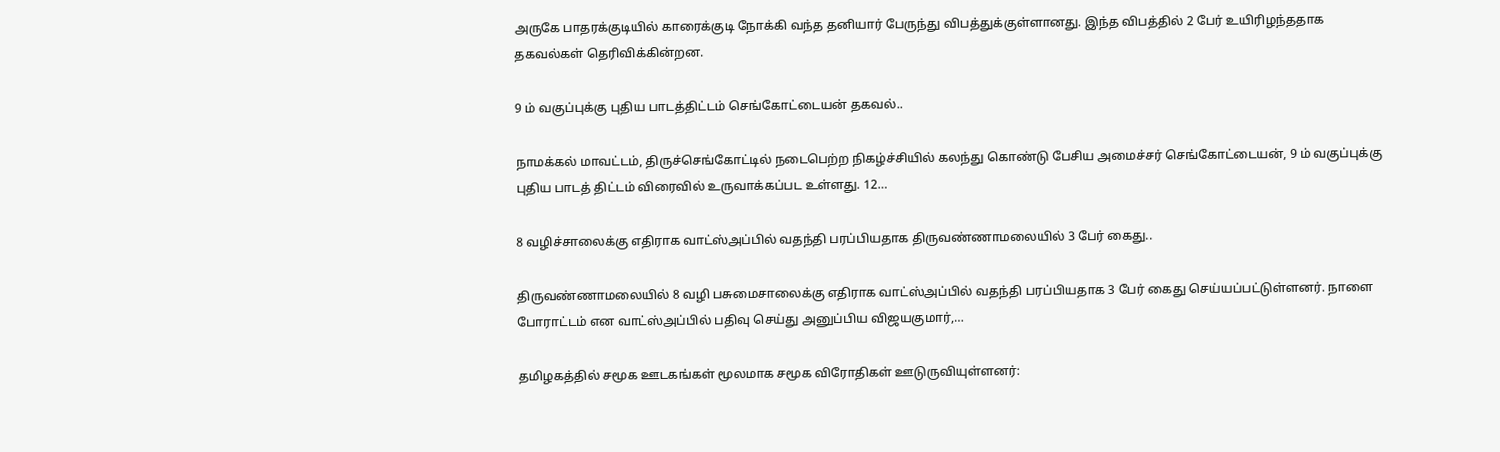அருகே பாதரக்குடியில் காரைக்குடி நோக்கி வந்த தனியார் பேருந்து விபத்துக்குள்ளானது. இந்த விபத்தில் 2 பேர் உயிரிழந்ததாக தகவல்கள் தெரிவிக்கின்றன.

9 ம் வகுப்புக்கு புதிய பாடத்திட்டம் செங்கோட்டையன் தகவல்..

நாமக்கல் மாவட்டம், திருச்செங்கோட்டில் நடைபெற்ற நிகழ்ச்சியில் கலந்து கொண்டு பேசிய அமைச்சர் செங்கோட்டையன், 9 ம் வகுப்புக்கு புதிய பாடத் திட்டம் விரைவில் உருவாக்கப்பட உள்ளது. 12…

8 வழிச்சாலைக்கு எதிராக வாட்ஸ்அப்பில் வதந்தி பரப்பியதாக திருவண்ணாமலையில் 3 பேர் கைது..

திருவண்ணாமலையில் 8 வழி பசுமைசாலைக்கு எதிராக வாட்ஸ்அப்பில் வதந்தி பரப்பியதாக 3 பேர் கைது செய்யப்பட்டுள்ளனர். நாளை போராட்டம் என வாட்ஸ்அப்பில் பதிவு செய்து அனுப்பிய விஜயகுமார்,…

தமிழகத்தில் சமூக ஊடகங்கள் மூலமாக சமூக விரோதிகள் ஊடுருவியுள்ளனர்: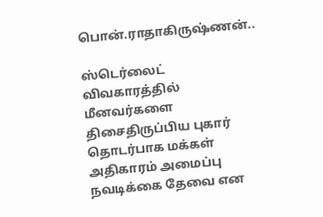பொன்.ராதாகிருஷ்ணன்..

ஸ்டெர்லைட் விவகாரத்தில் மீனவர்களை திசைதிருப்பிய புகார் தொடர்பாக மக்கள் அதிகாரம் அமைப்பு நவடிக்கை தேவை என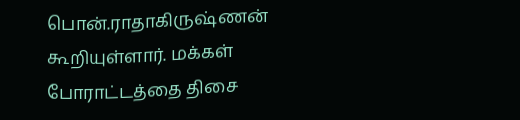பொன்.ராதாகிருஷ்ணன் கூறியுள்ளார். மக்கள் போராட்டத்தை திசை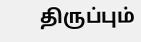திருப்பும்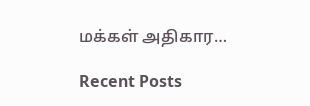மக்கள் அதிகார…

Recent Posts